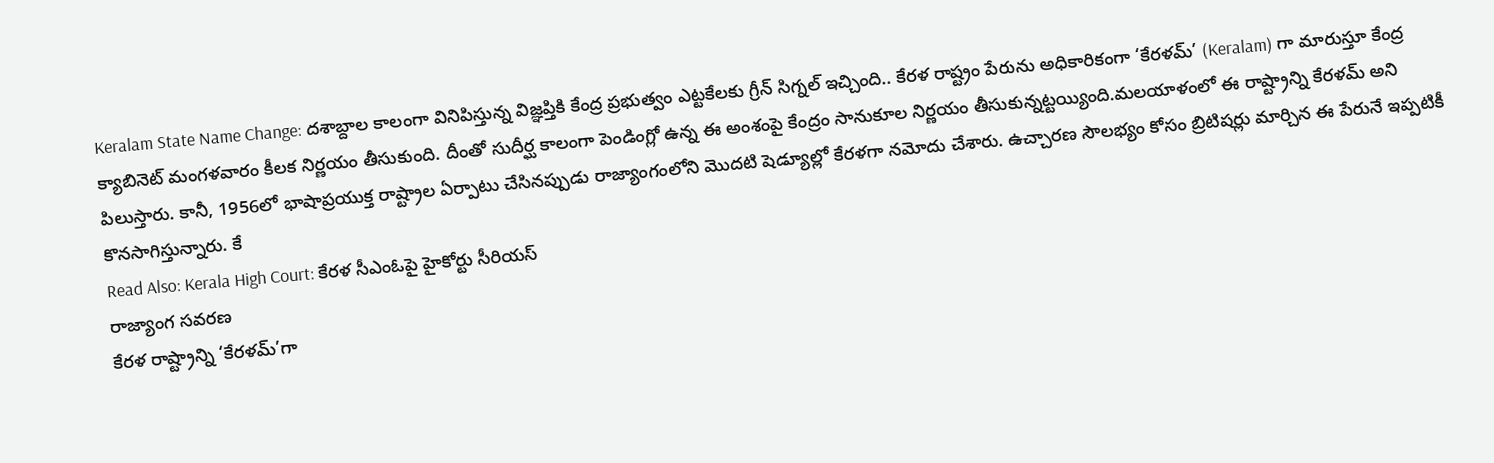Keralam State Name Change: దశాబ్దాల కాలంగా వినిపిస్తున్న విజ్ఞప్తికి కేంద్ర ప్రభుత్వం ఎట్టకేలకు గ్రీన్ సిగ్నల్ ఇచ్చింది.. కేరళ రాష్ట్రం పేరును అధికారికంగా ‘కేరళమ్’ (Keralam) గా మారుస్తూ కేంద్ర క్యాబినెట్ మంగళవారం కీలక నిర్ణయం తీసుకుంది. దీంతో సుదీర్ఘ కాలంగా పెండింగ్లో ఉన్న ఈ అంశంపై కేంద్రం సానుకూల నిర్ణయం తీసుకున్నట్టయ్యింది.మలయాళంలో ఈ రాష్ట్రాన్ని కేరళమ్ అని పిలుస్తారు. కానీ, 1956లో భాషాప్రయుక్త రాష్ట్రాల ఏర్పాటు చేసినప్పుడు రాజ్యాంగంలోని మొదటి షెడ్యూల్లో కేరళగా నమోదు చేశారు. ఉచ్చారణ సౌలభ్యం కోసం బ్రిటిషర్లు మార్చిన ఈ పేరునే ఇప్పటికీ కొనసాగిస్తున్నారు. కే
Read Also: Kerala High Court: కేరళ సీఎంఓపై హైకోర్టు సీరియస్
రాజ్యాంగ సవరణ
కేరళ రాష్ట్రాన్ని ‘కేరళమ్’గా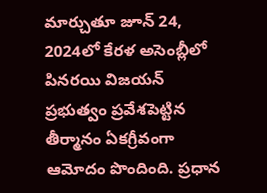మార్చుతూ జూన్ 24, 2024లో కేరళ అసెంబ్లీలో పినరయి విజయన్ ప్రభుత్వం ప్రవేశపెట్టిన తీర్మానం ఏకగ్రీవంగా ఆమోదం పొందింది. ప్రధాన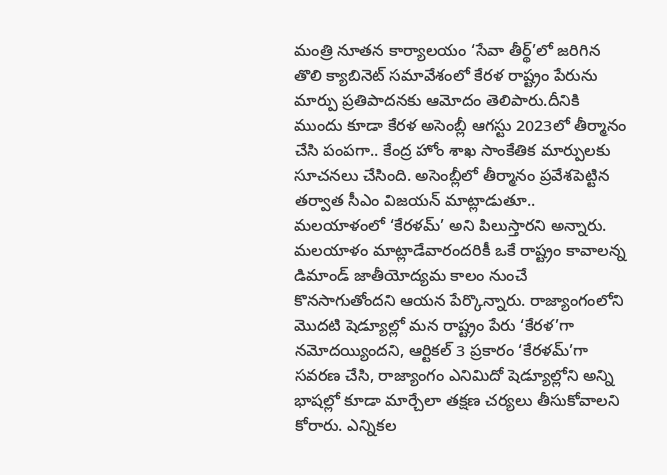మంత్రి నూతన కార్యాలయం ‘సేవా తీర్థ్’లో జరిగిన తొలి క్యాబినెట్ సమావేశంలో కేరళ రాష్ట్రం పేరును మార్పు ప్రతిపాదనకు ఆమోదం తెలిపారు.దీనికి ముందు కూడా కేరళ అసెంబ్లీ ఆగస్టు 2023లో తీర్మానం చేసి పంపగా.. కేంద్ర హోం శాఖ సాంకేతిక మార్పులకు సూచనలు చేసింది. అసెంబ్లీలో తీర్మానం ప్రవేశపెట్టిన తర్వాత సీఎం విజయన్ మాట్లాడుతూ..
మలయాళంలో ‘కేరళమ్’ అని పిలుస్తారని అన్నారు. మలయాళం మాట్లాడేవారందరికీ ఒకే రాష్ట్రం కావాలన్న డిమాండ్ జాతీయోద్యమ కాలం నుంచే కొనసాగుతోందని ఆయన పేర్కొన్నారు. రాజ్యాంగంలోని మొదటి షెడ్యూల్లో మన రాష్ట్రం పేరు ‘కేరళ’గా నమోదయ్యిందని, ఆర్టికల్ 3 ప్రకారం ‘కేరళమ్’గా సవరణ చేసి, రాజ్యాంగం ఎనిమిదో షెడ్యూల్లోని అన్ని భాషల్లో కూడా మార్చేలా తక్షణ చర్యలు తీసుకోవాలని కోరారు. ఎన్నికల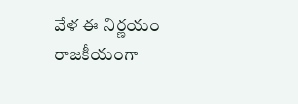వేళ ఈ నిర్ణయం రాజకీయంగా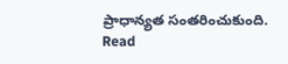ప్రాధాన్యత సంతరించుకుంది.
Read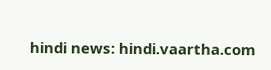hindi news: hindi.vaartha.com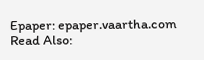Epaper: epaper.vaartha.com
Read Also: